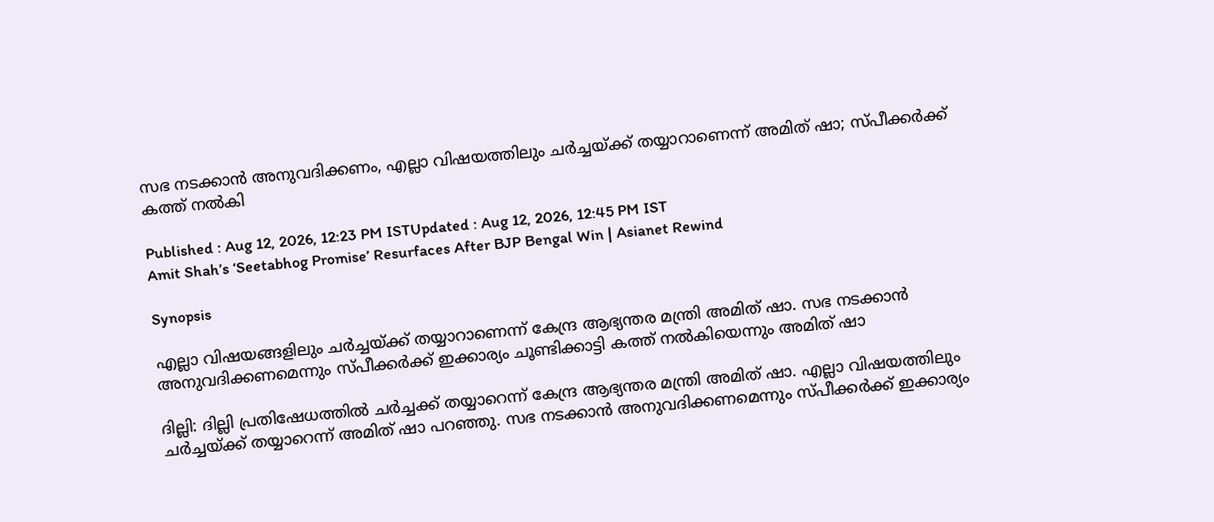സഭ നടക്കാൻ അനുവദിക്കണം, എല്ലാ വിഷയത്തിലും ചർച്ചയ്ക്ക് തയ്യാറാണെന്ന് അമിത് ഷാ; സ്പീക്കർക്ക് കത്ത് നൽകി

Published : Aug 12, 2026, 12:23 PM ISTUpdated : Aug 12, 2026, 12:45 PM IST
Amit Shah’s ‘Seetabhog Promise’ Resurfaces After BJP Bengal Win | Asianet Rewind

Synopsis

എല്ലാ വിഷയങ്ങളിലും ചർച്ചയ്ക്ക് തയ്യാറാണെന്ന് കേന്ദ്ര ആഭ്യന്തര മന്ത്രി അമിത് ഷാ. സഭ നടക്കാൻ അനുവദിക്കണമെന്നും സ്പീക്കർക്ക് ഇക്കാര്യം ചൂണ്ടിക്കാട്ടി കത്ത് നൽകിയെന്നും അമിത് ഷാ‌

ദില്ലി: ദില്ലി പ്രതിഷേധത്തില്‍ ചര്‍ച്ചക്ക് തയ്യാറെന്ന് കേന്ദ്ര ആഭ്യന്തര മന്ത്രി അമിത് ഷാ. എല്ലാ വിഷയത്തിലും ചർച്ചയ്ക്ക് തയ്യാറെന്ന് അമിത് ഷാ പറഞ്ഞു. സഭ നടക്കാൻ അനുവദിക്കണമെന്നും സ്പീക്കർക്ക് ഇക്കാര്യം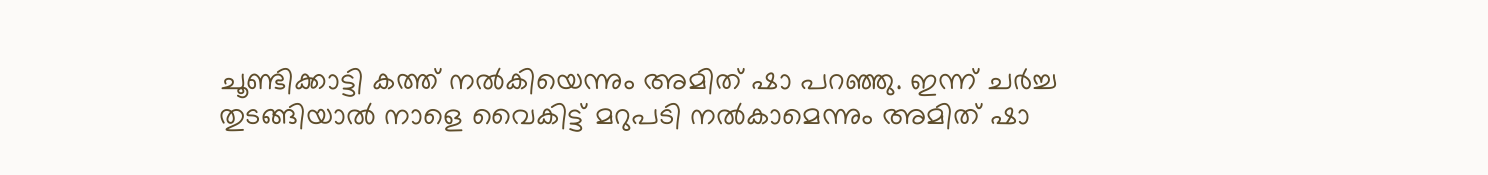ചൂണ്ടിക്കാട്ടി കത്ത് നൽകിയെന്നും അമിത് ഷാ‌ പറഞ്ഞു. ഇന്ന് ചർച്ച തുടങ്ങിയാൽ നാളെ വൈകിട്ട് മറുപടി നൽകാമെന്നും അമിത് ഷാ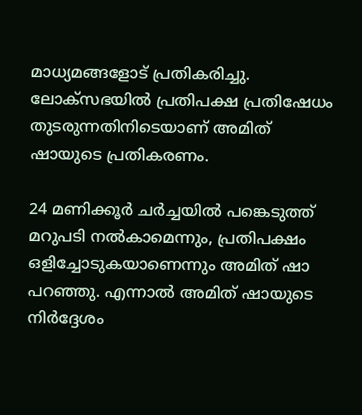മാധ്യമങ്ങളോട് പ്രതികരിച്ചു. ലോക്സഭയിൽ പ്രതിപക്ഷ പ്രതിഷേധം തുടരുന്നതിനിടെയാണ് അമിത് ഷായുടെ പ്രതികരണം.

24 മണിക്കൂര്‍ ചര്‍ച്ചയില്‍ പങ്കെടുത്ത് മറുപടി നല്‍കാമെന്നും, പ്രതിപക്ഷം ഒളിച്ചോടുകയാണെന്നും അമിത് ഷാ പറഞ്ഞു. എന്നാൽ അമിത് ഷായുടെ നിര്‍ദ്ദേശം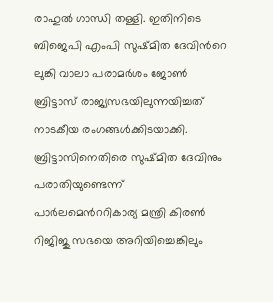രാഹുല്‍ ഗാന്ധി തള്ളി. ഇതിനിടെ ബിജെപി എംപി സുഷ്മിത ദേവിന്‍റെ ലുങ്കി വാലാ പരാമര്‍ശം ജോണ്‍ ബ്രിട്ടാസ് രാജ്യസഭയിലുന്നയിച്ചത് നാടകീയ രംഗങ്ങള്‍ക്കിടയാക്കി. ബ്രിട്ടാസിനെതിരെ സുഷ്മിത ദേവിനും പരാതിയുണ്ടെന്ന് പാര്‍ലമെന്‍ററികാര്യ മന്ത്രി കിരണ്‍ റിജിജു സഭയെ അറിയിച്ചെങ്കിലും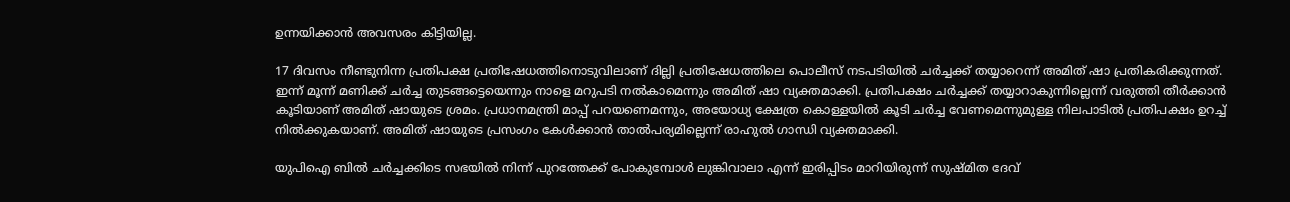ഉന്നയിക്കാന്‍ അവസരം കിട്ടിയില്ല.

17 ദിവസം നീണ്ടുനിന്ന പ്രതിപക്ഷ പ്രതിഷേധത്തിനൊടുവിലാണ് ദില്ലി പ്രതിഷേധത്തിലെ പൊലീസ് നടപടിയില്‍ ചര്‍ച്ചക്ക് തയ്യാറെന്ന് അമിത് ഷാ പ്രതികരിക്കുന്നത്. ഇന്ന് മൂന്ന് മണിക്ക് ചര്‍ച്ച തുടങ്ങട്ടെയെന്നും നാളെ മറുപടി നല്‍കാമെന്നും അമിത് ഷാ വ്യക്തമാക്കി. പ്രതിപക്ഷം ചര്‍ച്ചക്ക് തയ്യാറാകുന്നില്ലെന്ന് വരുത്തി തീര്‍ക്കാന്‍ കൂടിയാണ് അമിത് ഷായുടെ ശ്രമം. പ്രധാനമന്ത്രി മാപ്പ് പറയണെമന്നും, അയോധ്യ ക്ഷേത്ര കൊള്ളയില്‍ കൂടി ചര്‍ച്ച വേണമെന്നുമുള്ള നിലപാടില്‍ പ്രതിപക്ഷം ഉറച്ച് നില്‍ക്കുകയാണ്. അമിത് ഷായുടെ പ്രസംഗം കേള്‍ക്കാന്‍ താല്‍പര്യമില്ലെന്ന് രാഹുല്‍ ഗാന്ധി വ്യക്തമാക്കി.

യുപിഐ ബില്‍ ചര്‍ച്ചക്കിടെ സഭയില്‍ നിന്ന് പുറത്തേക്ക് പോകുമ്പോള്‍ ലുങ്കിവാലാ എന്ന് ഇരിപ്പിടം മാറിയിരുന്ന് സുഷ്മിത ദേവ്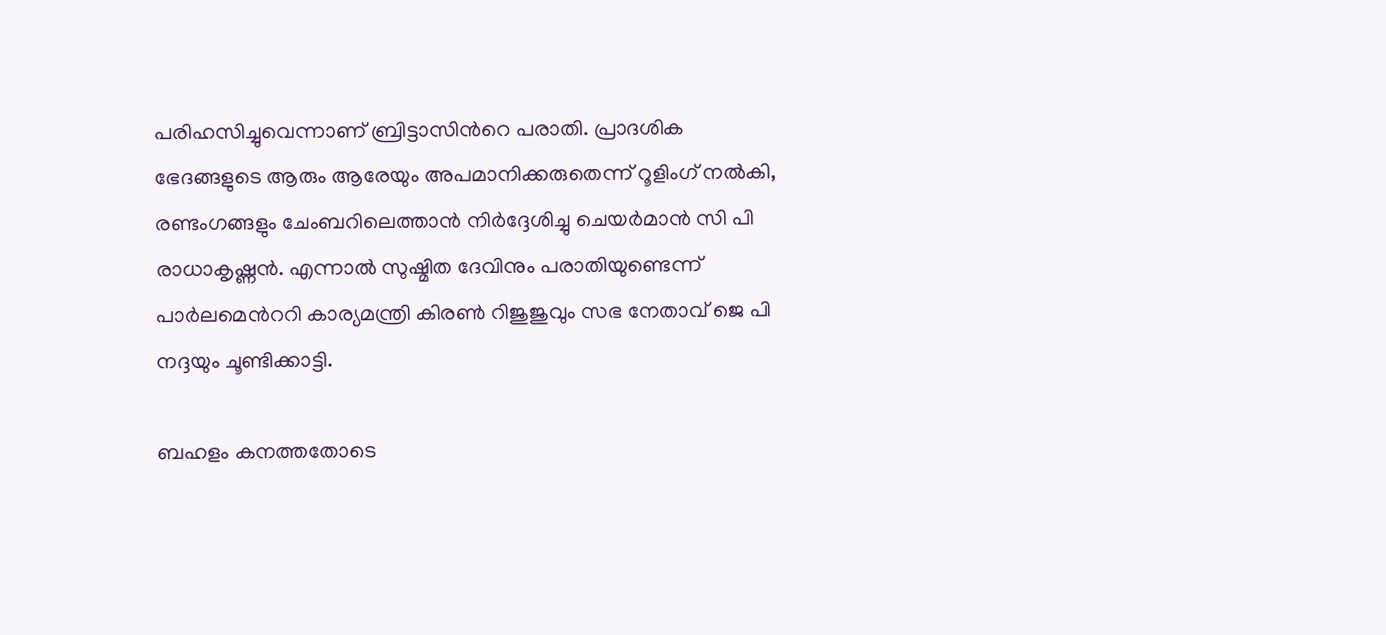പരിഹസിച്ചുവെന്നാണ് ബ്രിട്ടാസിന്‍റെ പരാതി. പ്രാദശിക ഭേദങ്ങളുടെ ആരും ആരേയും അപമാനിക്കരുതെന്ന് റൂളിംഗ് നല്‍കി, രണ്ടംഗങ്ങളും ചേംബറിലെത്താന്‍ നിര്‍ദ്ദേശിച്ചു ചെയര്‍മാന്‍ സി പി രാധാകൃഷ്ണന്‍. എന്നാല്‍ സുഷ്മിത ദേവിനും പരാതിയുണ്ടെന്ന് പാര്‍ലമെന്‍ററി കാര്യമന്ത്രി കിരണ്‍ റിജുജുവും സഭ നേതാവ് ജെ പി നദ്ദയും ചൂണ്ടിക്കാട്ടി.

ബഹളം കനത്തതോടെ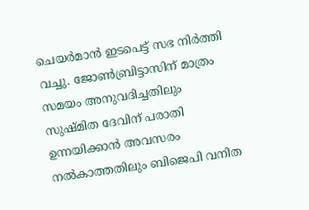ചെയര്‍മാന്‍ ഇടപെട്ട് സഭ നിര്‍ത്തി വച്ചു. ജോണ്‍ബ്രിട്ടാസിന് മാത്രം സമയം അനുവദിച്ചതിലും സുഷ്മിത ദേവിന് പരാതി ഉന്നയിക്കാന്‍ അവസരം നൽകാത്തതിലും ബിജെപി വനിത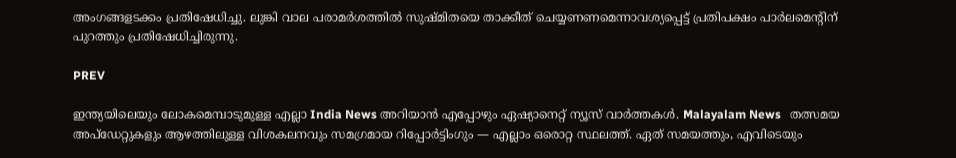അംഗങ്ങളടക്കം പ്രതിഷേധിച്ചു. ലുങ്കി വാല പരാമര്‍ശത്തില്‍ സുഷ്മിതയെ താക്കീത് ചെയ്യണണമെന്നാവശ്യപ്പെട്ട് പ്രതിപക്ഷം പാര്‍ലമെന്‍റിന് പുറത്തും ‌പ്രതിഷേധിച്ചിരുന്നു.

PREV

ഇന്ത്യയിലെയും ലോകമെമ്പാടുമുള്ള എല്ലാ India News അറിയാൻ എപ്പോഴും ഏഷ്യാനെറ്റ് ന്യൂസ് വാർത്തകൾ. Malayalam News   തത്സമയ അപ്‌ഡേറ്റുകളും ആഴത്തിലുള്ള വിശകലനവും സമഗ്രമായ റിപ്പോർട്ടിംഗും — എല്ലാം ഒരൊറ്റ സ്ഥലത്ത്. ഏത് സമയത്തും, എവിടെയും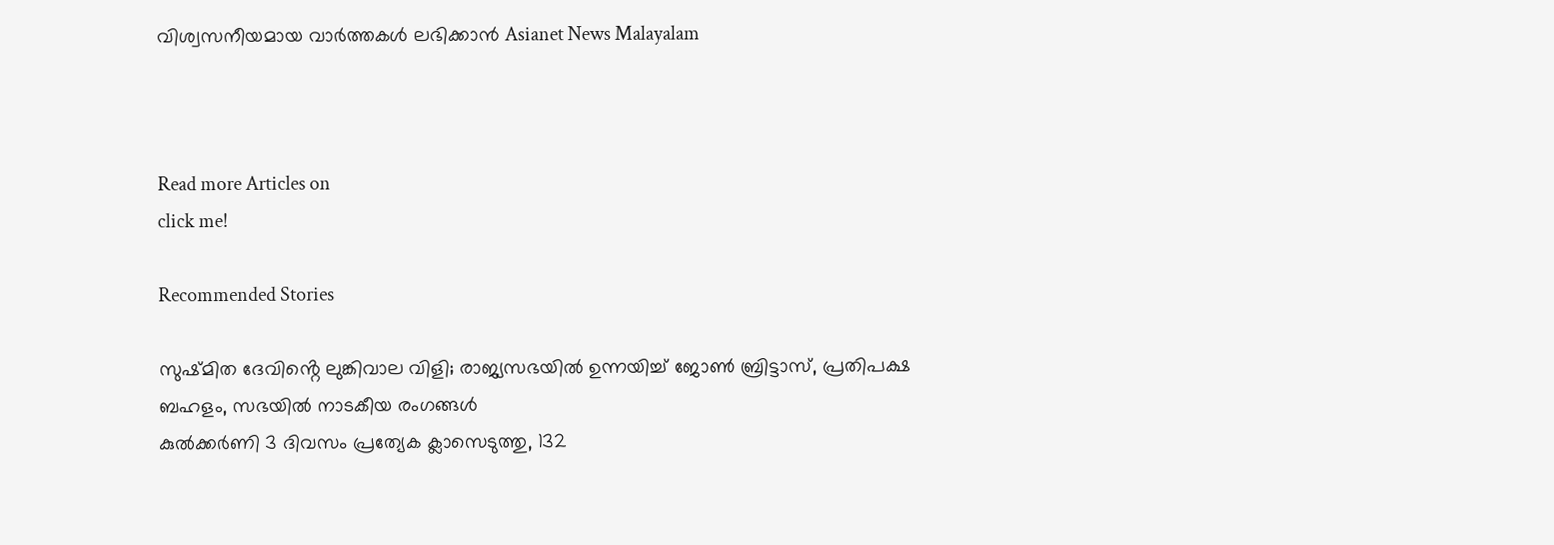വിശ്വസനീയമായ വാർത്തകൾ ലഭിക്കാൻ Asianet News Malayalam



Read more Articles on
click me!

Recommended Stories

സുഷ്മിത ദേവിൻ്റെ ലുങ്കിവാല വിളി; രാജ്യസഭയില്‍ ഉന്നയിച്ച് ജോണ്‍ ബ്രിട്ടാസ്, പ്രതിപക്ഷ ബഹളം, സഭയിൽ നാടകീയ രംഗങ്ങൾ
കുൽക്കർണി 3 ദിവസം പ്രത്യേക ക്ലാസെടുത്തു, 132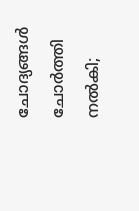ചോദ്യങ്ങൾ ചോർത്തി നൽകി;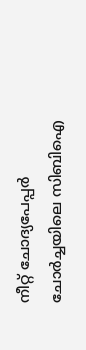നീറ്റ് ചോദ്യപേപ്പർ ചോർച്ചയിലെ സിബിഐ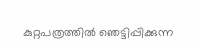കുറ്റപത്രത്തിൽ ‍ഞെട്ടിപ്പിക്കുന്ന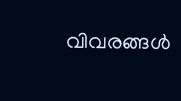വിവരങ്ങൾ